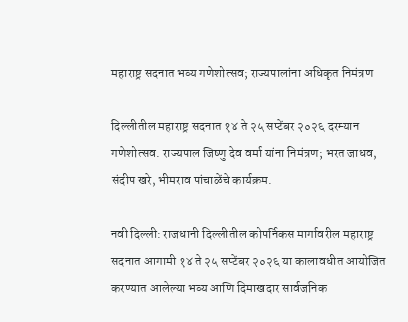महाराष्ट्र सदनात भव्य गणेशोत्सव; राज्यपालांना अधिकृत निमंत्रण

दिल्लीतील महाराष्ट्र सदनात १४ ते २५ सप्टेंबर २०२६ दरम्यान गणेशोत्सव. राज्यपाल जिष्णु देव वर्मा यांना निमंत्रण; भरत जाधव, संदीप खरे, भीमराव पांचाळेंचे कार्यक्रम.

नवी दिल्ली: राजधानी दिल्लीतील कोपर्निकस मार्गावरील महाराष्ट्र सदनात आगामी १४ ते २५ सप्टेंबर २०२६ या कालावधीत आयोजित करण्यात आलेल्या भव्य आणि दिमाखदार सार्वजनिक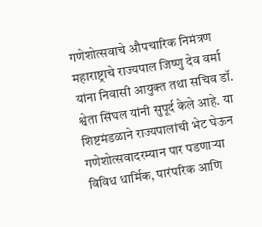गणेशोत्सवाचे औपचारिक निमंत्रण महाराष्ट्राचे राज्यपाल जिष्णु देव वर्मा यांना निवासी आयुक्त तथा सचिव डॉ. श्वेता सिंघल यांनी सुपूर्द केले आहे. या शिष्टमंडळाने राज्यपालांची भेट घेऊन गणेशोत्सवादरम्यान पार पडणाऱ्या विविध धार्मिक, पारंपरिक आणि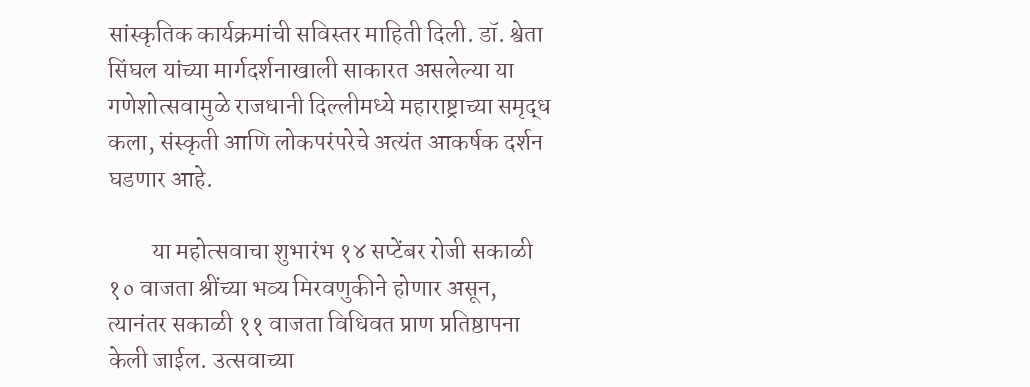सांस्कृतिक कार्यक्रमांची सविस्तर माहिती दिली. डॉ. श्वेता सिंघल यांच्या मार्गदर्शनाखाली साकारत असलेल्या या गणेशोत्सवामुळे राजधानी दिल्लीमध्ये महाराष्ट्राच्या समृद्ध कला, संस्कृती आणि लोकपरंपरेचे अत्यंत आकर्षक दर्शन घडणार आहे.

         या महोत्सवाचा शुभारंभ १४ सप्टेंबर रोजी सकाळी १० वाजता श्रींच्या भव्य मिरवणुकीने होणार असून, त्यानंतर सकाळी ११ वाजता विधिवत प्राण प्रतिष्ठापना केली जाईल. उत्सवाच्या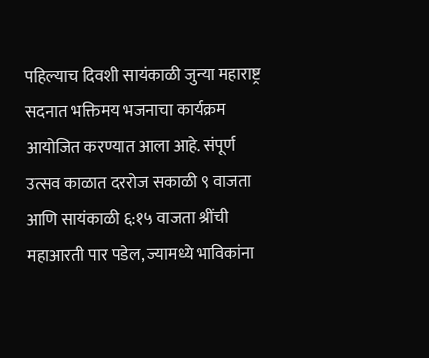पहिल्याच दिवशी सायंकाळी जुन्या महाराष्ट्र सदनात भक्तिमय भजनाचा कार्यक्रम आयोजित करण्यात आला आहे. संपूर्ण उत्सव काळात दररोज सकाळी ९ वाजता आणि सायंकाळी ६:१५ वाजता श्रींची महाआरती पार पडेल, ज्यामध्ये भाविकांना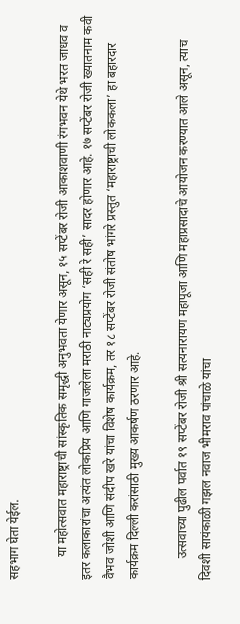सहभाग घेता येईल.

       या महोत्सवात महाराष्ट्राची सांस्कृतिक समृद्धी अनुभवता येणार असून, १५ सप्टेंबर रोजी आकाशवाणी रंगभवन येथे भरत जाधव व इतर कलाकारांचा अत्यंत लोकप्रिय आणि गाजलेला मराठी नाट्यप्रयोग ‘सही रे सही’ सादर होणार आहे. १७ सप्टेंबर रोजी ख्यातनाम कवी वैभव जोशी आणि संदीप खरे यांचा विशेष कार्यक्रम, तर १८ सप्टेंबर रोजी संतोष भांगरे प्रस्तुत ‘महाराष्ट्राची लोककला’ हा बहारदार कार्यक्रम दिल्ली करांसाठी मुख्य आकर्षण ठरणार आहे.

       उत्सवाच्या पुढील पर्वात १९ सप्टेंबर रोजी श्री सत्यनारायण महापूजा आणि महाप्रसादाचे आयोजन करण्यात आले असून, त्याच दिवशी सायंकाळी गझल नवाज भीमराव पांचाळे यांचा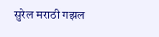सुरेल मराठी गझल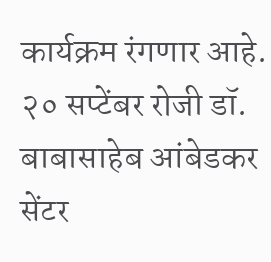कार्यक्रम रंगणार आहे. २० सप्टेंबर रोजी डॉ. बाबासाहेब आंबेडकर सेंटर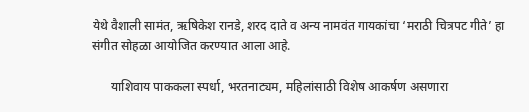येथे वैशाली सामंत, ऋषिकेश रानडे, शरद दाते व अन्य नामवंत गायकांचा ‘मराठी चित्रपट गीते’ हा संगीत सोहळा आयोजित करण्यात आला आहे.

      याशिवाय पाककला स्पर्धा, भरतनाट्यम, महिलांसाठी विशेष आकर्षण असणारा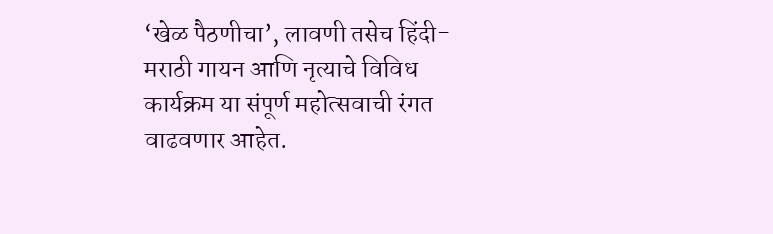‘खेळ पैठणीचा’, लावणी तसेच हिंदी-मराठी गायन आणि नृत्याचे विविध कार्यक्रम या संपूर्ण महोत्सवाची रंगत वाढवणार आहेत.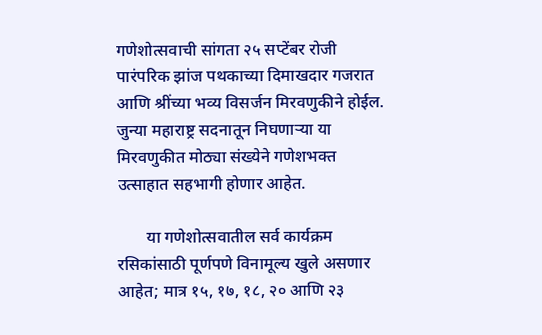गणेशोत्सवाची सांगता २५ सप्टेंबर रोजी पारंपरिक झांज पथकाच्या दिमाखदार गजरात आणि श्रींच्या भव्य विसर्जन मिरवणुकीने होईल. जुन्या महाराष्ट्र सदनातून निघणाऱ्या या मिरवणुकीत मोठ्या संख्येने गणेशभक्त उत्साहात सहभागी होणार आहेत.

       या गणेशोत्सवातील सर्व कार्यक्रम रसिकांसाठी पूर्णपणे विनामूल्य खुले असणार आहेत; मात्र १५, १७, १८, २० आणि २३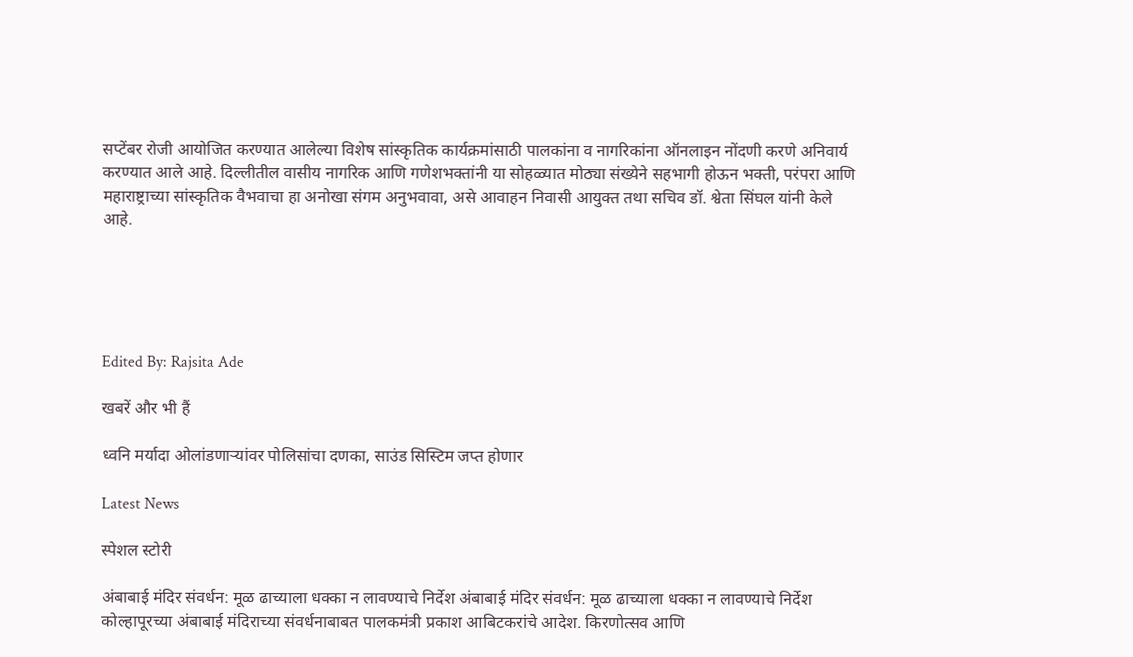सप्टेंबर रोजी आयोजित करण्यात आलेल्या विशेष सांस्कृतिक कार्यक्रमांसाठी पालकांना व नागरिकांना ऑनलाइन नोंदणी करणे अनिवार्य करण्यात आले आहे. दिल्लीतील वासीय नागरिक आणि गणेशभक्तांनी या सोहळ्यात मोठ्या संख्येने सहभागी होऊन भक्ती, परंपरा आणि महाराष्ट्राच्या सांस्कृतिक वैभवाचा हा अनोखा संगम अनुभवावा, असे आवाहन निवासी आयुक्त तथा सचिव डॉ. श्वेता सिंघल यांनी केले आहे.





Edited By: Rajsita Ade

खबरें और भी हैं

ध्वनि मर्यादा ओलांडणाऱ्यांवर पोलिसांचा दणका, साउंड सिस्टिम जप्त होणार

Latest News

स्पेशल स्टोरी

अंबाबाई मंदिर संवर्धन: मूळ ढाच्याला धक्का न लावण्याचे निर्देश अंबाबाई मंदिर संवर्धन: मूळ ढाच्याला धक्का न लावण्याचे निर्देश
कोल्हापूरच्या अंबाबाई मंदिराच्या संवर्धनाबाबत पालकमंत्री प्रकाश आबिटकरांचे आदेश. किरणोत्सव आणि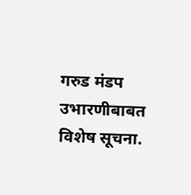गरुड मंडप उभारणीबाबत विशेष सूचना.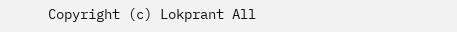Copyright (c) Lokprant All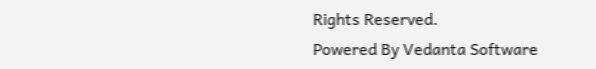Rights Reserved.
Powered By Vedanta Software